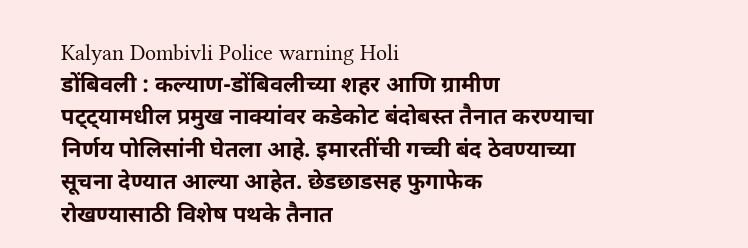Kalyan Dombivli Police warning Holi
डोंबिवली : कल्याण-डोंबिवलीच्या शहर आणि ग्रामीण पट्ट्यामधील प्रमुख नाक्यांवर कडेकोट बंदोबस्त तैनात करण्याचा निर्णय पोलिसांनी घेतला आहे. इमारतींची गच्ची बंद ठेवण्याच्या सूचना देण्यात आल्या आहेत. छेडछाडसह फुगाफेक रोखण्यासाठी विशेष पथके तैनात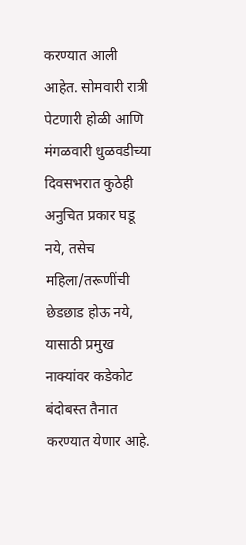करण्यात आली आहेत. सोमवारी रात्री पेटणारी होळी आणि मंगळवारी धुळवडीच्या दिवसभरात कुठेही अनुचित प्रकार घडू नये, तसेच महिला/तरूणींची छेडछाड होऊ नये, यासाठी प्रमुख नाक्यांवर कडेकोट बंदोबस्त तैनात करण्यात येणार आहे.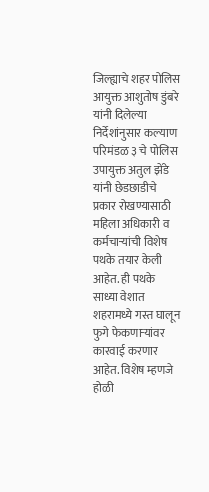जिल्ह्याचे शहर पोलिस आयुक्त आशुतोष डुंबरे यांनी दिलेल्या निर्देशांनुसार कल्याण परिमंडळ ३ चे पोलिस उपायुक्त अतुल झेंडे यांनी छेडछाडीचे प्रकार रोखण्यासाठी महिला अधिकारी व कर्मचाऱ्यांची विशेष पथके तयार केली आहेत. ही पथके साध्या वेशात शहरामध्ये गस्त घालून फुगे फेकणाऱ्यांवर कारवाई करणार आहेत. विशेष म्हणजे होळी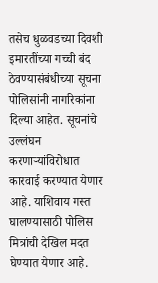तसेच धुळवडच्या दिवशी इमारतींच्या गच्ची बंद ठेवण्यासंबंधीच्या सूचना पोलिसांनी नागरिकांना दिल्या आहेत. सूचनांचे उल्लंघन करणाऱ्यांविरोधात कारवाई करण्यात येणार आहे. याशिवाय गस्त घालण्यासाठी पोलिस मित्रांची देखिल मदत घेण्यात येणार आहे.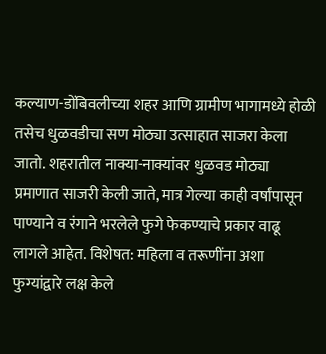कल्याण-डोंबिवलीच्या शहर आणि ग्रामीण भागामध्ये होळी तसेच धुळवडीचा सण मोठ्या उत्साहात साजरा केला जातो. शहरातील नाक्या-नाक्यांवर धुळवड मोठ्या प्रमाणात साजरी केली जाते, मात्र गेल्या काही वर्षांपासून पाण्याने व रंगाने भरलेले फुगे फेकण्याचे प्रकार वाढू लागले आहेत. विशेषत: महिला व तरूणींना अशा फुग्यांद्वारे लक्ष केले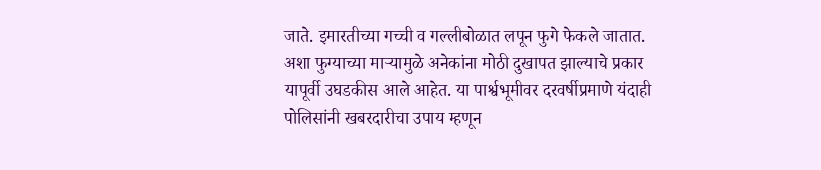जाते. इमारतीच्या गच्ची व गल्लीबोळात लपून फुगे फेकले जातात. अशा फुग्याच्या माऱ्यामुळे अनेकांना मोठी दुखापत झाल्याचे प्रकार यापूर्वी उघडकीस आले आहेत. या पार्श्वभूमीवर दरवर्षीप्रमाणे यंदाही पोलिसांनी खबरदारीचा उपाय म्हणून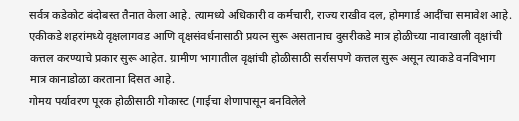सर्वत्र कडेकोट बंदोबस्त तैनात केला आहे. त्यामध्ये अधिकारी व कर्मचारी, राज्य राखीव दल, होमगार्ड आदींचा समावेश आहे.
एकीकडे शहरांमध्ये वृक्षलागवड आणि वृक्षसंवर्धनासाठी प्रयत्न सुरू असतानाच दुसरीकडे मात्र होळीच्या नावाखाली वृक्षांची कत्तल करण्याचे प्रकार सुरू आहेत. ग्रामीण भागातील वृक्षांची होळीसाठी सर्रासपणे कत्तल सुरू असून त्याकडे वनविभाग मात्र कानाडोळा करताना दिसत आहे.
गोमय पर्यावरण पूरक होळीसाठी गोकास्ट (गाईचा शेणापासून बनविलेले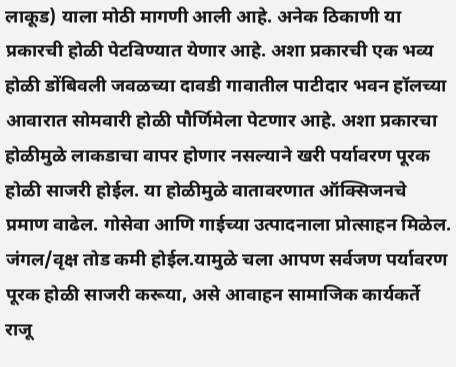लाकूड) याला मोठी मागणी आली आहे. अनेक ठिकाणी या प्रकारची होळी पेटविण्यात येणार आहे. अशा प्रकारची एक भव्य होळी डोंबिवली जवळच्या दावडी गावातील पाटीदार भवन हॉलच्या आवारात सोमवारी होळी पौर्णिमेला पेटणार आहे. अशा प्रकारचा होळीमुळे लाकडाचा वापर होणार नसल्याने खरी पर्यावरण पूरक होळी साजरी होईल. या होळीमुळे वातावरणात ऑक्सिजनचे प्रमाण वाढेल. गोसेवा आणि गाईच्या उत्पादनाला प्रोत्साहन मिळेल. जंगल/वृक्ष तोड कमी होईल.यामुळे चला आपण सर्वजण पर्यावरण पूरक होळी साजरी करूया, असे आवाहन सामाजिक कार्यकर्ते राजू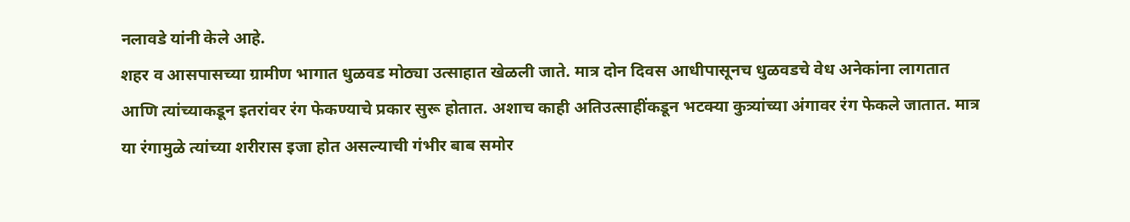नलावडे यांनी केले आहे.
शहर व आसपासच्या ग्रामीण भागात धुळवड मोठ्या उत्साहात खेळली जाते. मात्र दोन दिवस आधीपासूनच धुळवडचे वेध अनेकांना लागतात आणि त्यांच्याकडून इतरांवर रंग फेकण्याचे प्रकार सुरू होतात. अशाच काही अतिउत्साहींकडून भटक्या कुत्र्यांच्या अंगावर रंग फेकले जातात. मात्र या रंगामुळे त्यांच्या शरीरास इजा होत असल्याची गंभीर बाब समोर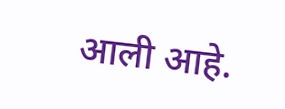आली आहे.